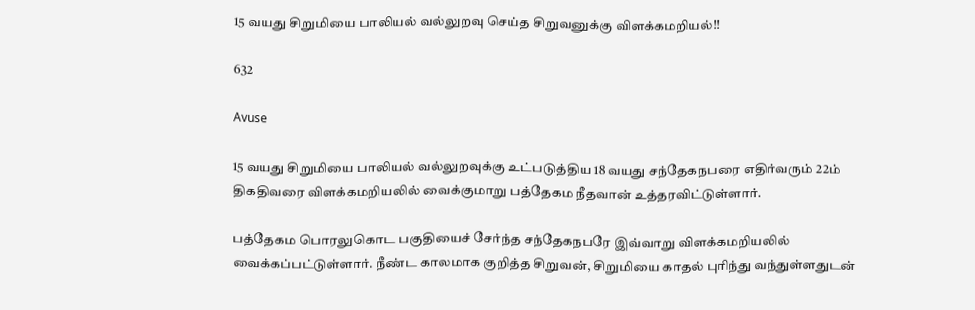15 வயது சிறுமியை பாலியல் வல்லுறவு செய்த சிறுவனுக்கு விளக்கமறியல்!!

632

Avuse

15 வயது சிறுமியை பாலியல் வல்லுறவுக்கு உட்படுத்திய 18 வயது சந்தேகநபரை எதிர்வரும் 22ம் திகதிவரை விளக்கமறியலில் வைக்குமாறு பத்தேகம நீதவான் உத்தரவிட்டுள்ளார்.

பத்தேகம பொரலுகொட பகுதியைச் சேர்ந்த சந்தேகநபரே இவ்வாறு விளக்கமறியலில் வைக்கப்பட்டுள்ளார். நீண்ட காலமாக குறித்த சிறுவன், சிறுமியை காதல் புரிந்து வந்துள்ளதுடன்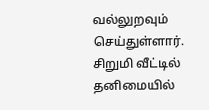வல்லுறவும் செய்துள்ளார். சிறுமி வீட்டில் தனிமையில்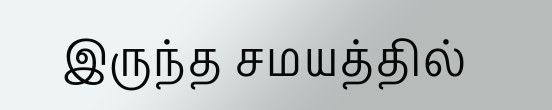இருந்த சமயத்தில்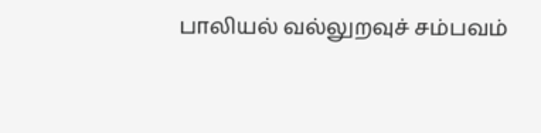பாலியல் வல்லுறவுச் சம்பவம்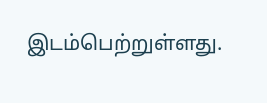இடம்பெற்றுள்ளது.